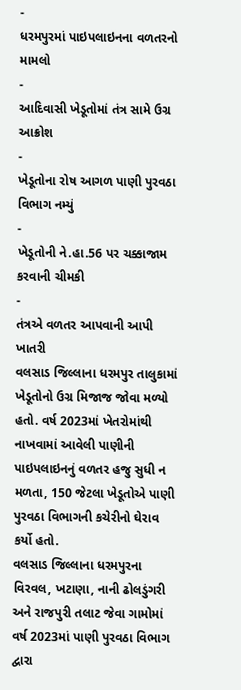-
ધરમપુરમાં પાઇપલાઇનના વળતરનો મામલો
-
આદિવાસી ખેડૂતોમાં તંત્ર સામે ઉગ્ર આક્રોશ
-
ખેડૂતોના રોષ આગળ પાણી પુરવઠા વિભાગ નમ્યું
-
ખેડૂતોની ને.હા.56 પર ચક્કાજામ કરવાની ચીમકી
-
તંત્રએ વળતર આપવાની આપી ખાતરી
વલસાડ જિલ્લાના ધરમપુર તાલુકામાં ખેડૂતોનો ઉગ્ર મિજાજ જોવા મળ્યો હતો. વર્ષ 2023માં ખેતરોમાંથી નાખવામાં આવેલી પાણીની પાઇપલાઇનનું વળતર હજુ સુધી ન મળતા, 150 જેટલા ખેડૂતોએ પાણી પુરવઠા વિભાગની કચેરીનો ઘેરાવ કર્યો હતો.
વલસાડ જિલ્લાના ધરમપુરના વિરવલ, ખટાણા, નાની ઢોલડુંગરી અને રાજપુરી તલાટ જેવા ગામોમાં વર્ષ 2023માં પાણી પુરવઠા વિભાગ દ્વારા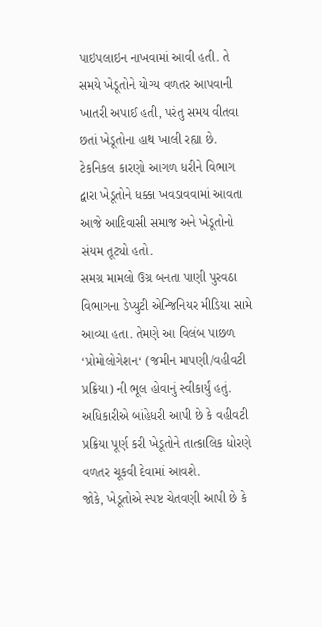પાઇપલાઇન નાખવામાં આવી હતી. તે સમયે ખેડૂતોને યોગ્ય વળતર આપવાની ખાતરી અપાઈ હતી, પરંતુ સમય વીતવા છતાં ખેડૂતોના હાથ ખાલી રહ્યા છે. ટેકનિકલ કારણો આગળ ધરીને વિભાગ દ્વારા ખેડૂતોને ધક્કા ખવડાવવામાં આવતા આજે આદિવાસી સમાજ અને ખેડૂતોનો સંયમ તૂટ્યો હતો.
સમગ્ર મામલો ઉગ્ર બનતા પાણી પુરવઠા વિભાગના ડેપ્યુટી એન્જિનિયર મીડિયા સામે આવ્યા હતા. તેમણે આ વિલંબ પાછળ ‘પ્રોમોલોગેશન‘ (જમીન માપણી/વહીવટી પ્રક્રિયા) ની ભૂલ હોવાનું સ્વીકાર્યું હતું. અધિકારીએ બાંહેધરી આપી છે કે વહીવટી પ્રક્રિયા પૂર્ણ કરી ખેડૂતોને તાત્કાલિક ધોરણે વળતર ચૂકવી દેવામાં આવશે.
જોકે, ખેડૂતોએ સ્પષ્ટ ચેતવણી આપી છે કે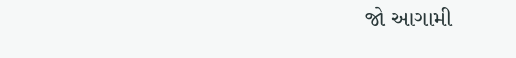જો આગામી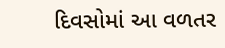દિવસોમાં આ વળતર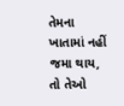તેમના ખાતામાં નહીં જમા થાય, તો તેઓ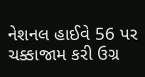નેશનલ હાઈવે 56 પર ચક્કાજામ કરી ઉગ્ર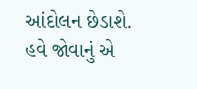આંદોલન છેડાશે. હવે જોવાનું એ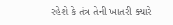રહેશે કે તંત્ર તેની ખાતરી ક્યારે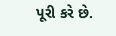પૂરી કરે છે.